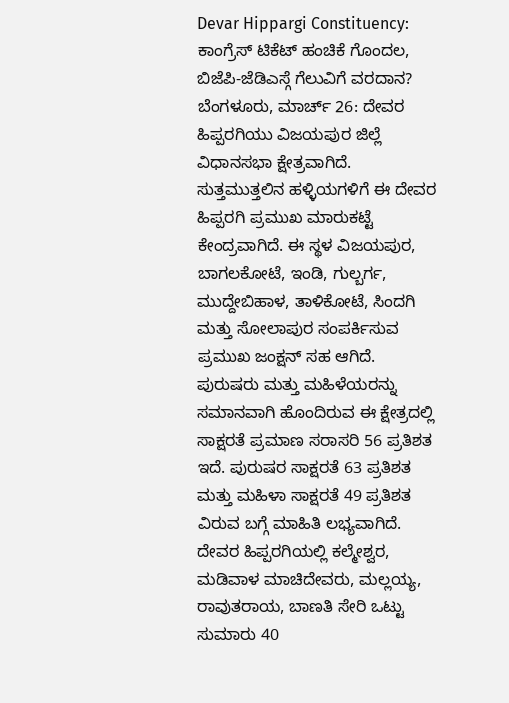Devar Hippargi Constituency: ಕಾಂಗ್ರೆಸ್ ಟಿಕೆಟ್ ಹಂಚಿಕೆ ಗೊಂದಲ, ಬಿಜೆಪಿ-ಜೆಡಿಎಸ್ಗೆ ಗೆಲುವಿಗೆ ವರದಾನ?
ಬೆಂಗಳೂರು, ಮಾರ್ಚ್ 26: ದೇವರ ಹಿಪ್ಪರಗಿಯು ವಿಜಯಪುರ ಜಿಲ್ಲೆ ವಿಧಾನಸಭಾ ಕ್ಷೇತ್ರವಾಗಿದೆ. ಸುತ್ತಮುತ್ತಲಿನ ಹಳ್ಳಿಯಗಳಿಗೆ ಈ ದೇವರ ಹಿಪ್ಪರಗಿ ಪ್ರಮುಖ ಮಾರುಕಟ್ಟೆ ಕೇಂದ್ರವಾಗಿದೆ. ಈ ಸ್ಥಳ ವಿಜಯಪುರ, ಬಾಗಲಕೋಟೆ, ಇಂಡಿ, ಗುಲ್ಬರ್ಗ, ಮುದ್ದೇಬಿಹಾಳ, ತಾಳಿಕೋಟೆ, ಸಿಂದಗಿ ಮತ್ತು ಸೋಲಾಪುರ ಸಂಪರ್ಕಿಸುವ ಪ್ರಮುಖ ಜಂಕ್ಷನ್ ಸಹ ಆಗಿದೆ.
ಪುರುಷರು ಮತ್ತು ಮಹಿಳೆಯರನ್ನು ಸಮಾನವಾಗಿ ಹೊಂದಿರುವ ಈ ಕ್ಷೇತ್ರದಲ್ಲಿ ಸಾಕ್ಷರತೆ ಪ್ರಮಾಣ ಸರಾಸರಿ 56 ಪ್ರತಿಶತ ಇದೆ. ಪುರುಷರ ಸಾಕ್ಷರತೆ 63 ಪ್ರತಿಶತ ಮತ್ತು ಮಹಿಳಾ ಸಾಕ್ಷರತೆ 49 ಪ್ರತಿಶತ ವಿರುವ ಬಗ್ಗೆ ಮಾಹಿತಿ ಲಭ್ಯವಾಗಿದೆ. ದೇವರ ಹಿಪ್ಪರಗಿಯಲ್ಲಿ ಕಲ್ಮೇಶ್ವರ, ಮಡಿವಾಳ ಮಾಚಿದೇವರು, ಮಲ್ಲಯ್ಯ, ರಾವುತರಾಯ, ಬಾಣತಿ ಸೇರಿ ಒಟ್ಟು ಸುಮಾರು 40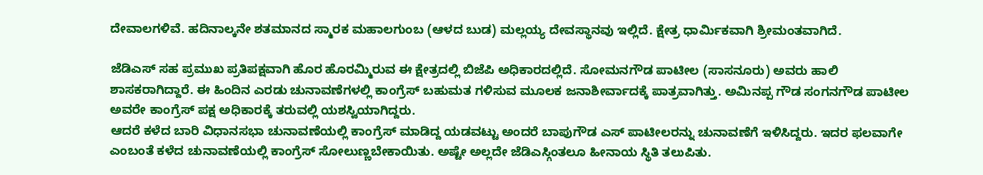ದೇವಾಲಗಳಿವೆ. ಹದಿನಾಲ್ಕನೇ ಶತಮಾನದ ಸ್ಮಾರಕ ಮಹಾಲಗುಂಬ (ಆಳದ ಬುಡ) ಮಲ್ಲಯ್ಯ ದೇವಸ್ಥಾನವು ಇಲ್ಲಿದೆ. ಕ್ಷೇತ್ರ ಧಾರ್ಮಿಕವಾಗಿ ಶ್ರೀಮಂತವಾಗಿದೆ.

ಜೆಡಿಎಸ್ ಸಹ ಪ್ರಮುಖ ಪ್ರತಿಪಕ್ಷವಾಗಿ ಹೊರ ಹೊರಮ್ಮಿರುವ ಈ ಕ್ಷೇತ್ರದಲ್ಲಿ ಬಿಜೆಪಿ ಅಧಿಕಾರದಲ್ಲಿದೆ. ಸೋಮನಗೌಡ ಪಾಟೀಲ (ಸಾಸನೂರು) ಅವರು ಹಾಲಿ ಶಾಸಕರಾಗಿದ್ದಾರೆ. ಈ ಹಿಂದಿನ ಎರಡು ಚುನಾವಣೆಗಳಲ್ಲಿ ಕಾಂಗ್ರೆಸ್ ಬಹುಮತ ಗಳಿಸುವ ಮೂಲಕ ಜನಾಶೀರ್ವಾದಕ್ಕೆ ಪಾತ್ರವಾಗಿತ್ತು. ಅಮಿನಪ್ಪ ಗೌಡ ಸಂಗನಗೌಡ ಪಾಟೀಲ ಅವರೇ ಕಾಂಗ್ರೆಸ್ ಪಕ್ಷ ಅಧಿಕಾರಕ್ಕೆ ತರುವಲ್ಲಿ ಯಶಸ್ವಿಯಾಗಿದ್ದರು.
ಆದರೆ ಕಳೆದ ಬಾರಿ ವಿಧಾನಸಭಾ ಚುನಾವಣೆಯಲ್ಲಿ ಕಾಂಗ್ರೆಸ್ ಮಾಡಿದ್ದ ಯಡವಟ್ಟು ಅಂದರೆ ಬಾಪುಗೌಡ ಎಸ್ ಪಾಟೀಲರನ್ನು ಚುನಾವಣೆಗೆ ಇಳಿಸಿದ್ದರು. ಇದರ ಫಲವಾಗೇ ಎಂಬಂತೆ ಕಳೆದ ಚುನಾವಣೆಯಲ್ಲಿ ಕಾಂಗ್ರೆಸ್ ಸೋಲುಣ್ಣಬೇಕಾಯಿತು. ಅಷ್ಟೇ ಅಲ್ಲದೇ ಜೆಡಿಎಸ್ಗಿಂತಲೂ ಹೀನಾಯ ಸ್ಥಿತಿ ತಲುಪಿತು.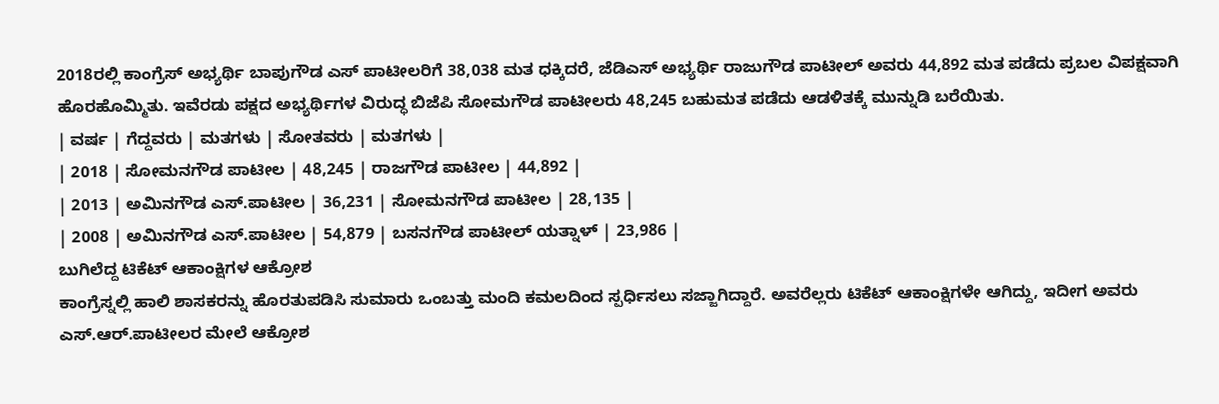2018ರಲ್ಲಿ ಕಾಂಗ್ರೆಸ್ ಅಭ್ಯರ್ಥಿ ಬಾಪುಗೌಡ ಎಸ್ ಪಾಟೀಲರಿಗೆ 38,038 ಮತ ಧಕ್ಕಿದರೆ, ಜೆಡಿಎಸ್ ಅಭ್ಯರ್ಥಿ ರಾಜುಗೌಡ ಪಾಟೀಲ್ ಅವರು 44,892 ಮತ ಪಡೆದು ಪ್ರಬಲ ವಿಪಕ್ಷವಾಗಿ ಹೊರಹೊಮ್ಮಿತು. ಇವೆರಡು ಪಕ್ಷದ ಅಭ್ಯರ್ಥಿಗಳ ವಿರುದ್ಧ ಬಿಜೆಪಿ ಸೋಮಗೌಡ ಪಾಟೀಲರು 48,245 ಬಹುಮತ ಪಡೆದು ಆಡಳಿತಕ್ಕೆ ಮುನ್ನುಡಿ ಬರೆಯಿತು.
| ವರ್ಷ | ಗೆದ್ದವರು | ಮತಗಳು | ಸೋತವರು | ಮತಗಳು |
| 2018 | ಸೋಮನಗೌಡ ಪಾಟೀಲ | 48,245 | ರಾಜಗೌಡ ಪಾಟೀಲ | 44,892 |
| 2013 | ಅಮಿನಗೌಡ ಎಸ್.ಪಾಟೀಲ | 36,231 | ಸೋಮನಗೌಡ ಪಾಟೀಲ | 28,135 |
| 2008 | ಅಮಿನಗೌಡ ಎಸ್.ಪಾಟೀಲ | 54,879 | ಬಸನಗೌಡ ಪಾಟೀಲ್ ಯತ್ನಾಳ್ | 23,986 |
ಬುಗಿಲೆದ್ದ ಟಿಕೆಟ್ ಆಕಾಂಕ್ಷಿಗಳ ಆಕ್ರೋಶ
ಕಾಂಗ್ರೆಸ್ನಲ್ಲಿ ಹಾಲಿ ಶಾಸಕರನ್ನು ಹೊರತುಪಡಿಸಿ ಸುಮಾರು ಒಂಬತ್ತು ಮಂದಿ ಕಮಲದಿಂದ ಸ್ಪರ್ಧಿಸಲು ಸಜ್ಜಾಗಿದ್ದಾರೆ. ಅವರೆಲ್ಲರು ಟಿಕೆಟ್ ಆಕಾಂಕ್ಷಿಗಳೇ ಆಗಿದ್ದು, ಇದೀಗ ಅವರು ಎಸ್.ಆರ್.ಪಾಟೀಲರ ಮೇಲೆ ಆಕ್ರೋಶ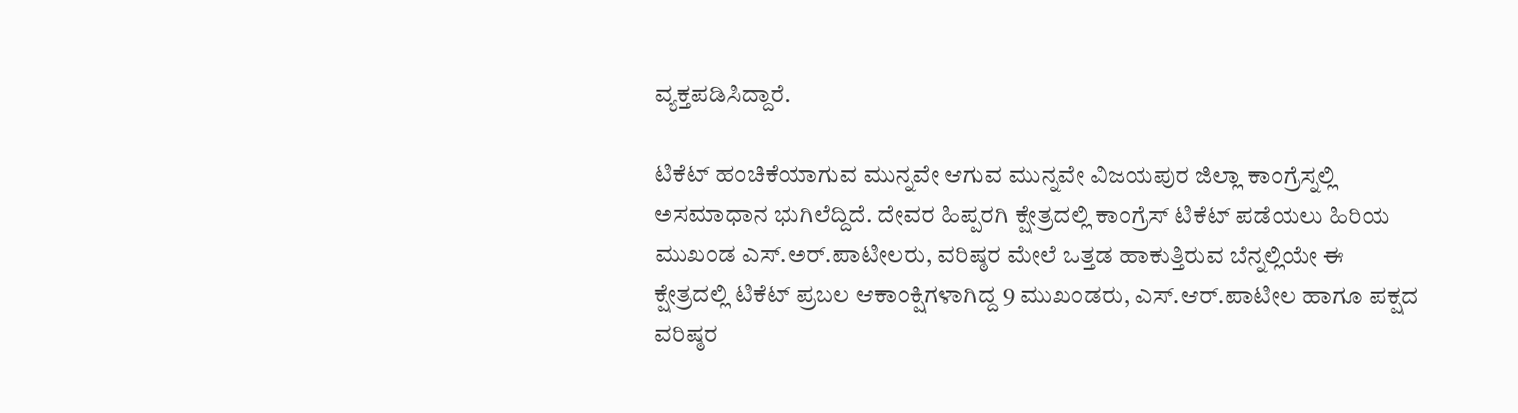ವ್ಯಕ್ತಪಡಿಸಿದ್ದಾರೆ.

ಟಿಕೆಟ್ ಹಂಚಿಕೆಯಾಗುವ ಮುನ್ನವೇ ಆಗುವ ಮುನ್ನವೇ ವಿಜಯಪುರ ಜಿಲ್ಲಾ ಕಾಂಗ್ರೆಸ್ನಲ್ಲಿ ಅಸಮಾಧಾನ ಭುಗಿಲೆದ್ದಿದೆ. ದೇವರ ಹಿಪ್ಪರಗಿ ಕ್ಷೇತ್ರದಲ್ಲಿ ಕಾಂಗ್ರೆಸ್ ಟಿಕೆಟ್ ಪಡೆಯಲು ಹಿರಿಯ ಮುಖಂಡ ಎಸ್.ಅರ್.ಪಾಟೀಲರು, ವರಿಷ್ಠರ ಮೇಲೆ ಒತ್ತಡ ಹಾಕುತ್ತಿರುವ ಬೆನ್ನಲ್ಲಿಯೇ ಈ ಕ್ಷೇತ್ರದಲ್ಲಿ ಟಿಕೆಟ್ ಪ್ರಬಲ ಆಕಾಂಕ್ಷಿಗಳಾಗಿದ್ದ 9 ಮುಖಂಡರು, ಎಸ್.ಆರ್.ಪಾಟೀಲ ಹಾಗೂ ಪಕ್ಷದ ವರಿಷ್ಠರ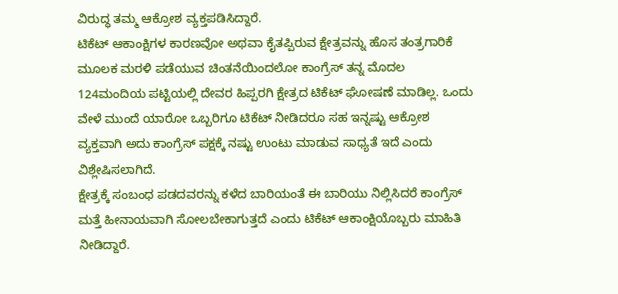ವಿರುದ್ಧ ತಮ್ಮ ಆಕ್ರೋಶ ವ್ಯಕ್ತಪಡಿಸಿದ್ದಾರೆ.
ಟಿಕೆಟ್ ಆಕಾಂಕ್ಷಿಗಳ ಕಾರಣವೋ ಅಥವಾ ಕೈತಪ್ಪಿರುವ ಕ್ಷೇತ್ರವನ್ನು ಹೊಸ ತಂತ್ರಗಾರಿಕೆ ಮೂಲಕ ಮರಳಿ ಪಡೆಯುವ ಚಿಂತನೆಯಿಂದಲೋ ಕಾಂಗ್ರೆಸ್ ತನ್ನ ಮೊದಲ 124ಮಂದಿಯ ಪಟ್ಟಿಯಲ್ಲಿ ದೇವರ ಹಿಪ್ಪರಗಿ ಕ್ಷೇತ್ರದ ಟಿಕೆಟ್ ಘೋಷಣೆ ಮಾಡಿಲ್ಲ. ಒಂದು ವೇಳೆ ಮುಂದೆ ಯಾರೋ ಒಬ್ಬರಿಗೂ ಟಿಕೆಟ್ ನೀಡಿದರೂ ಸಹ ಇನ್ನಷ್ಟು ಆಕ್ರೋಶ ವ್ಯಕ್ತವಾಗಿ ಅದು ಕಾಂಗ್ರೆಸ್ ಪಕ್ಷಕ್ಕೆ ನಷ್ಟು ಉಂಟು ಮಾಡುವ ಸಾಧ್ಯತೆ ಇದೆ ಎಂದು ವಿಶ್ಲೇಷಿಸಲಾಗಿದೆ.
ಕ್ಷೇತ್ರಕ್ಕೆ ಸಂಬಂಧ ಪಡದವರನ್ನು ಕಳೆದ ಬಾರಿಯಂತೆ ಈ ಬಾರಿಯು ನಿಲ್ಲಿಸಿದರೆ ಕಾಂಗ್ರೆಸ್ ಮತ್ತೆ ಹೀನಾಯವಾಗಿ ಸೋಲಬೇಕಾಗುತ್ತದೆ ಎಂದು ಟಿಕೆಟ್ ಆಕಾಂಕ್ಷಿಯೊಬ್ಬರು ಮಾಹಿತಿ ನೀಡಿದ್ದಾರೆ.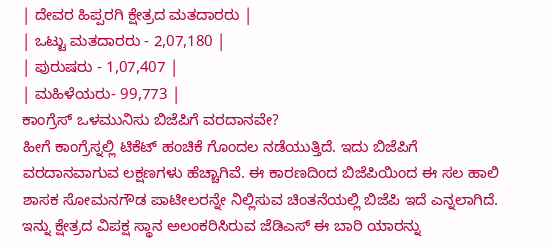| ದೇವರ ಹಿಪ್ಪರಗಿ ಕ್ಷೇತ್ರದ ಮತದಾರರು |
| ಒಟ್ಟು ಮತದಾರರು - 2,07,180 |
| ಪುರುಷರು - 1,07,407 |
| ಮಹಿಳೆಯರು- 99,773 |
ಕಾಂಗ್ರೆಸ್ ಒಳಮುನಿಸು ಬಿಜೆಪಿಗೆ ವರದಾನವೇ?
ಹೀಗೆ ಕಾಂಗ್ರೆಸ್ನಲ್ಲಿ ಟಿಕೆಟ್ ಹಂಚಿಕೆ ಗೊಂದಲ ನಡೆಯುತ್ತಿದೆ. ಇದು ಬಿಜೆಪಿಗೆ ವರದಾನವಾಗುವ ಲಕ್ಷಣಗಳು ಹೆಚ್ಚಾಗಿವೆ. ಈ ಕಾರಣದಿಂದ ಬಿಜೆಪಿಯಿಂದ ಈ ಸಲ ಹಾಲಿ ಶಾಸಕ ಸೋಮನಗೌಡ ಪಾಟೀಲರನ್ನೇ ನಿಲ್ಲಿಸುವ ಚಿಂತನೆಯಲ್ಲಿ ಬಿಜೆಪಿ ಇದೆ ಎನ್ನಲಾಗಿದೆ. ಇನ್ನು ಕ್ಷೇತ್ರದ ವಿಪಕ್ಷ ಸ್ಥಾನ ಅಲಂಕರಿಸಿರುವ ಜೆಡಿಎಸ್ ಈ ಬಾರಿ ಯಾರನ್ನು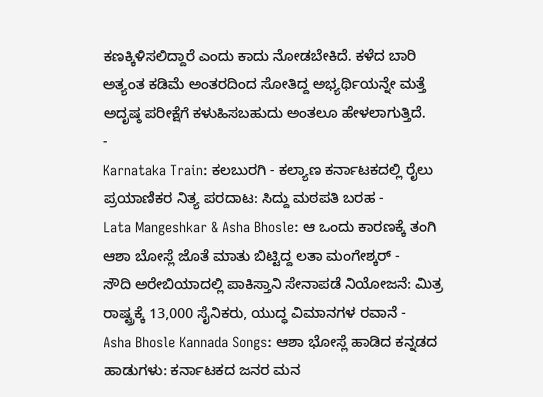ಕಣಕ್ಕಿಳಿಸಲಿದ್ದಾರೆ ಎಂದು ಕಾದು ನೋಡಬೇಕಿದೆ. ಕಳೆದ ಬಾರಿ ಅತ್ಯಂತ ಕಡಿಮೆ ಅಂತರದಿಂದ ಸೋತಿದ್ದ ಅಭ್ಯರ್ಥಿಯನ್ನೇ ಮತ್ತೆ ಅದೃಷ್ಠ ಪರೀಕ್ಷೆಗೆ ಕಳುಹಿಸಬಹುದು ಅಂತಲೂ ಹೇಳಲಾಗುತ್ತಿದೆ.
-
Karnataka Train: ಕಲಬುರಗಿ - ಕಲ್ಯಾಣ ಕರ್ನಾಟಕದಲ್ಲಿ ರೈಲು ಪ್ರಯಾಣಿಕರ ನಿತ್ಯ ಪರದಾಟ: ಸಿದ್ದು ಮಠಪತಿ ಬರಹ -
Lata Mangeshkar & Asha Bhosle: ಆ ಒಂದು ಕಾರಣಕ್ಕೆ ತಂಗಿ ಆಶಾ ಬೋಸ್ಲೆ ಜೊತೆ ಮಾತು ಬಿಟ್ಟಿದ್ದ ಲತಾ ಮಂಗೇಶ್ಕರ್ -
ಸೌದಿ ಅರೇಬಿಯಾದಲ್ಲಿ ಪಾಕಿಸ್ತಾನಿ ಸೇನಾಪಡೆ ನಿಯೋಜನೆ: ಮಿತ್ರ ರಾಷ್ಟ್ರಕ್ಕೆ 13,000 ಸೈನಿಕರು, ಯುದ್ಧ ವಿಮಾನಗಳ ರವಾನೆ -
Asha Bhosle Kannada Songs: ಆಶಾ ಭೋಸ್ಲೆ ಹಾಡಿದ ಕನ್ನಡದ ಹಾಡುಗಳು: ಕರ್ನಾಟಕದ ಜನರ ಮನ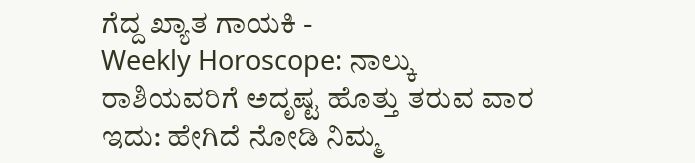ಗೆದ್ದ ಖ್ಯಾತ ಗಾಯಕಿ -
Weekly Horoscope: ನಾಲ್ಕು ರಾಶಿಯವರಿಗೆ ಅದೃಷ್ಟ ಹೊತ್ತು ತರುವ ವಾರ ಇದು: ಹೇಗಿದೆ ನೋಡಿ ನಿಮ್ಮ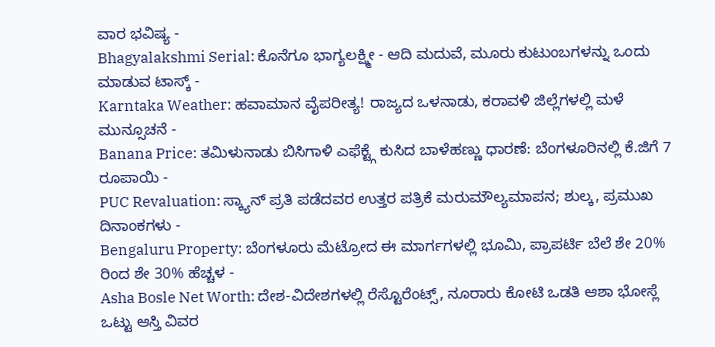ವಾರ ಭವಿಷ್ಯ -
Bhagyalakshmi Serial: ಕೊನೆಗೂ ಭಾಗ್ಯಲಕ್ಷ್ಮೀ - ಆದಿ ಮದುವೆ, ಮೂರು ಕುಟುಂಬಗಳನ್ನು ಒಂದು ಮಾಡುವ ಟಾಸ್ಕ್ -
Karntaka Weather: ಹವಾಮಾನ ವೈಪರೀತ್ಯ! ರಾಜ್ಯದ ಒಳನಾಡು, ಕರಾವಳಿ ಜಿಲ್ಲೆಗಳಲ್ಲಿ ಮಳೆ ಮುನ್ಸೂಚನೆ -
Banana Price: ತಮಿಳುನಾಡು ಬಿಸಿಗಾಳಿ ಎಫೆಕ್ಟ್ಗೆ ಕುಸಿದ ಬಾಳೆಹಣ್ಣು ಧಾರಣೆ: ಬೆಂಗಳೂರಿನಲ್ಲಿ ಕೆ.ಜಿಗೆ 7 ರೂಪಾಯಿ -
PUC Revaluation: ಸ್ಕ್ಯಾನ್ ಪ್ರತಿ ಪಡೆದವರ ಉತ್ತರ ಪತ್ರಿಕೆ ಮರುಮೌಲ್ಯಮಾಪನ; ಶುಲ್ಕ, ಪ್ರಮುಖ ದಿನಾಂಕಗಳು -
Bengaluru Property: ಬೆಂಗಳೂರು ಮೆಟ್ರೋದ ಈ ಮಾರ್ಗಗಳಲ್ಲಿ ಭೂಮಿ, ಪ್ರಾಪರ್ಟಿ ಬೆಲೆ ಶೇ 20% ರಿಂದ ಶೇ 30% ಹೆಚ್ಚಳ -
Asha Bosle Net Worth: ದೇಶ-ವಿದೇಶಗಳಲ್ಲಿ ರೆಸ್ಟೊರೆಂಟ್ಸ್, ನೂರಾರು ಕೋಟಿ ಒಡತಿ ಆಶಾ ಭೋಸ್ಲೆ ಒಟ್ಟು ಆಸ್ತಿ ವಿವರ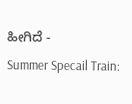ಹೀಗಿದೆ -
Summer Specail Train: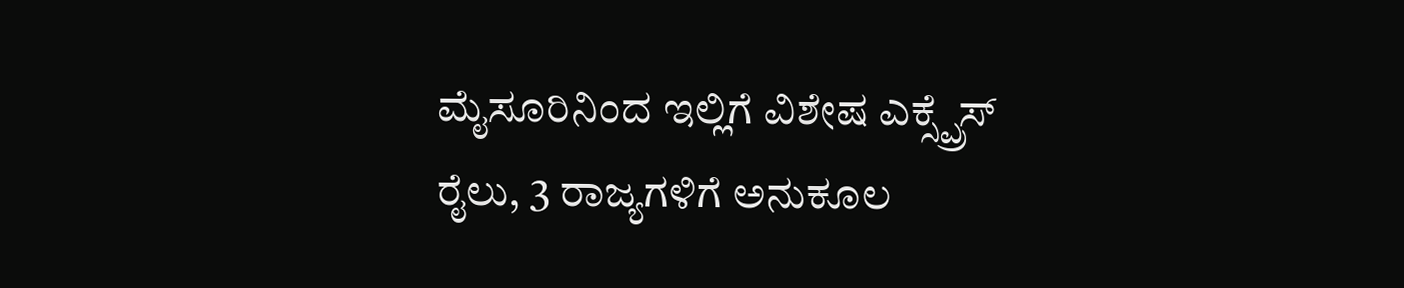ಮೈಸೂರಿನಿಂದ ಇಲ್ಲಿಗೆ ವಿಶೇಷ ಎಕ್ಸ್ಪ್ರೆಸ್ ರೈಲು, 3 ರಾಜ್ಯಗಳಿಗೆ ಅನುಕೂಲ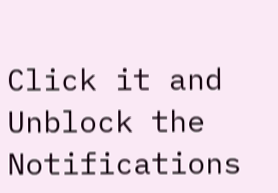Click it and Unblock the Notifications